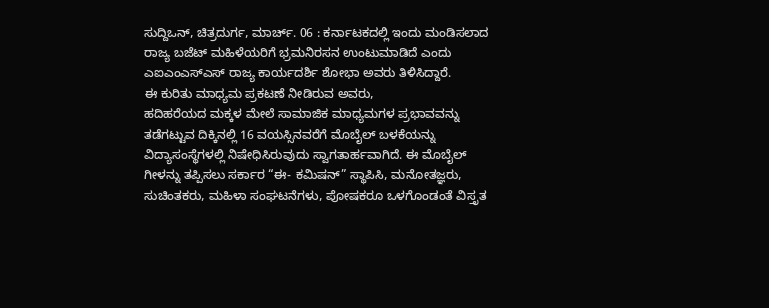ಸುದ್ದಿಒನ್, ಚಿತ್ರದುರ್ಗ, ಮಾರ್ಚ್. 06 : ಕರ್ನಾಟಕದಲ್ಲಿ ಇಂದು ಮಂಡಿಸಲಾದ ರಾಜ್ಯ ಬಜೆಟ್ ಮಹಿಳೆಯರಿಗೆ ಭ್ರಮನಿರಸನ ಉಂಟುಮಾಡಿದೆ ಎಂದು ಎಐಎಂಎಸ್ಎಸ್ ರಾಜ್ಯ ಕಾರ್ಯದರ್ಶಿ ಶೋಭಾ ಅವರು ತಿಳಿಸಿದ್ದಾರೆ.
ಈ ಕುರಿತು ಮಾಧ್ಯಮ ಪ್ರಕಟಣೆ ನೀಡಿರುವ ಅವರು,
ಹದಿಹರೆಯದ ಮಕ್ಕಳ ಮೇಲೆ ಸಾಮಾಜಿಕ ಮಾಧ್ಯಮಗಳ ಪ್ರಭಾವವನ್ನು ತಡೆಗಟ್ಟುವ ದಿಕ್ಕಿನಲ್ಲಿ 16 ವಯಸ್ಸಿನವರೆಗೆ ಮೊಬೈಲ್ ಬಳಕೆಯನ್ನು ವಿದ್ಯಾಸಂಸ್ಥೆಗಳಲ್ಲಿ ನಿಷೇಧಿಸಿರುವುದು ಸ್ವಾಗತಾರ್ಹವಾಗಿದೆ. ಈ ಮೊಬೈಲ್ ಗೀಳನ್ನು ತಪ್ಪಿಸಲು ಸರ್ಕಾರ “ಈ- ಕಮಿಷನ್” ಸ್ಥಾಪಿಸಿ, ಮನೋತಜ್ಞರು, ಸುಚಿಂತಕರು, ಮಹಿಳಾ ಸಂಘಟನೆಗಳು, ಪೋಷಕರೂ ಒಳಗೊಂಡಂತೆ ವಿಸ್ತೃತ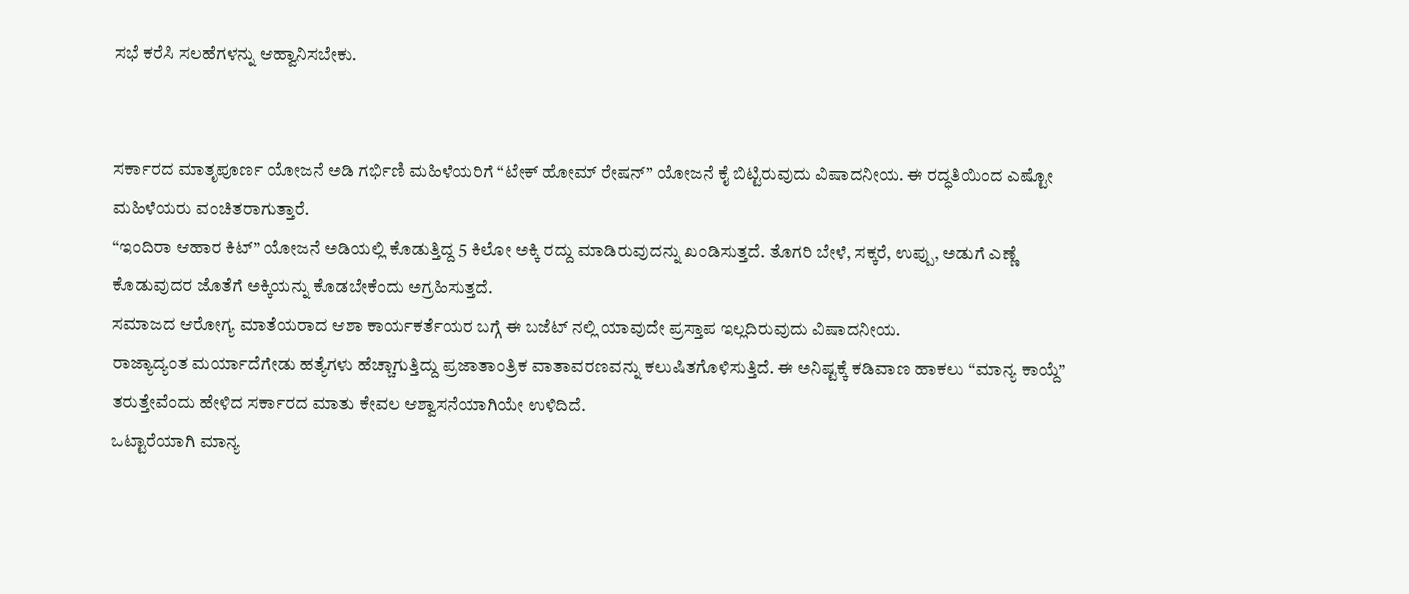ಸಭೆ ಕರೆಸಿ ಸಲಹೆಗಳನ್ನು ಆಹ್ವಾನಿಸಬೇಕು.


ಸರ್ಕಾರದ ಮಾತೃಪೂರ್ಣ ಯೋಜನೆ ಅಡಿ ಗರ್ಭಿಣಿ ಮಹಿಳೆಯರಿಗೆ “ಟೇಕ್ ಹೋಮ್ ರೇಷನ್” ಯೋಜನೆ ಕೈ ಬಿಟ್ಟಿರುವುದು ವಿಷಾದನೀಯ. ಈ ರದ್ಧತಿಯಿಂದ ಎಷ್ಟೋ ಮಹಿಳೆಯರು ವಂಚಿತರಾಗುತ್ತಾರೆ.
“ಇಂದಿರಾ ಆಹಾರ ಕಿಟ್” ಯೋಜನೆ ಅಡಿಯಲ್ಲಿ ಕೊಡುತ್ತಿದ್ದ 5 ಕಿಲೋ ಅಕ್ಕಿ ರದ್ದು ಮಾಡಿರುವುದನ್ನು ಖಂಡಿಸುತ್ತದೆ. ತೊಗರಿ ಬೇಳೆ, ಸಕ್ಕರೆ, ಉಪ್ಪು, ಅಡುಗೆ ಎಣ್ಣೆ ಕೊಡುವುದರ ಜೊತೆಗೆ ಅಕ್ಕಿಯನ್ನು ಕೊಡಬೇಕೆಂದು ಅಗ್ರಹಿಸುತ್ತದೆ.
ಸಮಾಜದ ಆರೋಗ್ಯ ಮಾತೆಯರಾದ ಆಶಾ ಕಾರ್ಯಕರ್ತೆಯರ ಬಗ್ಗೆ ಈ ಬಜೆಟ್ ನಲ್ಲಿ ಯಾವುದೇ ಪ್ರಸ್ತಾಪ ಇಲ್ಲದಿರುವುದು ವಿಷಾದನೀಯ.
ರಾಜ್ಯಾದ್ಯಂತ ಮರ್ಯಾದೆಗೇಡು ಹತ್ಯೆಗಳು ಹೆಚ್ಚಾಗುತ್ತಿದ್ದು ಪ್ರಜಾತಾಂತ್ರಿಕ ವಾತಾವರಣವನ್ನು ಕಲುಷಿತಗೊಳಿಸುತ್ತಿದೆ. ಈ ಅನಿಷ್ಟಕ್ಕೆ ಕಡಿವಾಣ ಹಾಕಲು “ಮಾನ್ಯ ಕಾಯ್ದೆ” ತರುತ್ತೇವೆಂದು ಹೇಳಿದ ಸರ್ಕಾರದ ಮಾತು ಕೇವಲ ಆಶ್ವಾಸನೆಯಾಗಿಯೇ ಉಳಿದಿದೆ.
ಒಟ್ಟಾರೆಯಾಗಿ ಮಾನ್ಯ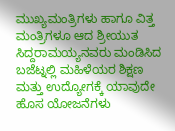ಮುಖ್ಯಮಂತ್ರಿಗಳು ಹಾಗೂ ವಿತ್ತ ಮಂತ್ರಿಗಳೂ ಆದ ಶ್ರೀಯುತ ಸಿದ್ದರಾಮಯ್ಯನವರು ಮಂಡಿಸಿದ ಬಜೆಟ್ನಲ್ಲಿ ಮಹಿಳೆಯರ ಶಿಕ್ಷಣ ಮತ್ತು ಉದ್ಯೋಗಕ್ಕೆ ಯಾವುದೇ ಹೊಸ ಯೋಜನೆಗಳು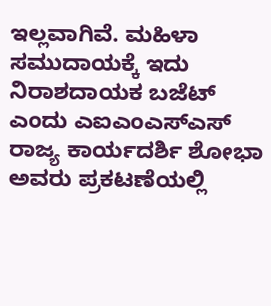ಇಲ್ಲವಾಗಿವೆ. ಮಹಿಳಾ ಸಮುದಾಯಕ್ಕೆ ಇದು ನಿರಾಶದಾಯಕ ಬಜೆಟ್ ಎಂದು ಎಐಎಂಎಸ್ಎಸ್ ರಾಜ್ಯ ಕಾರ್ಯದರ್ಶಿ ಶೋಭಾ ಅವರು ಪ್ರಕಟಣೆಯಲ್ಲಿ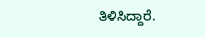ತಿಳಿಸಿದ್ದಾರೆ.